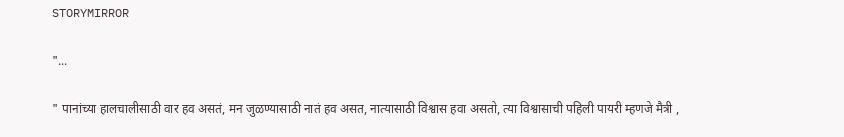STORYMIRROR

"...

" पानांच्या हालचालीसाठी वार हव असतं, मन जुळण्यासाठी नातं हव असत, नात्यासाठी विश्वास हवा असतो, त्या विश्वासाची पहिली पायरी म्हणजे मैत्री ,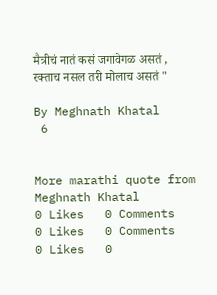मैत्रीचं नातं कसं जगावेगळ असतं , रक्ताच नसल तरी मोलाच असतं "

By Meghnath Khatal
 6


More marathi quote from Meghnath Khatal
0 Likes   0 Comments
0 Likes   0 Comments
0 Likes   0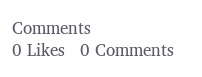Comments
0 Likes   0 Comments